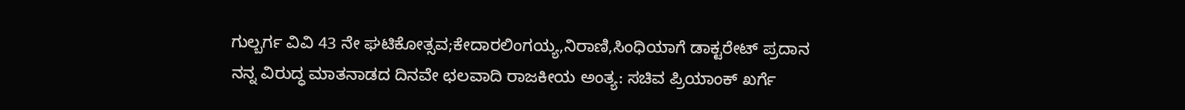ಗುಲ್ಬರ್ಗ ವಿವಿ 43 ನೇ ಘಟಿಕೋತ್ಸವ;ಕೇದಾರಲಿಂಗಯ್ಯ,ನಿರಾಣಿ,ಸಿಂಧಿಯಾಗೆ ಡಾಕ್ಟರೇಟ್ ಪ್ರದಾನ
ನನ್ನ ವಿರುದ್ಧ ಮಾತನಾಡದ ದಿನವೇ ಛಲವಾದಿ ರಾಜಕೀಯ ಅಂತ್ಯ: ಸಚಿವ ಪ್ರಿಯಾಂಕ್ ಖರ್ಗೆ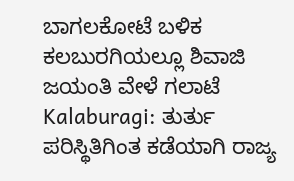ಬಾಗಲಕೋಟೆ ಬಳಿಕ ಕಲಬುರಗಿಯಲ್ಲೂ ಶಿವಾಜಿ ಜಯಂತಿ ವೇಳೆ ಗಲಾಟೆ
Kalaburagi: ತುರ್ತು ಪರಿಸ್ಥಿತಿಗಿಂತ ಕಡೆಯಾಗಿ ರಾಜ್ಯ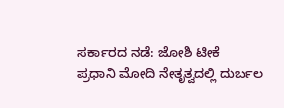ಸರ್ಕಾರದ ನಡೆ: ಜೋಶಿ ಟೀಕೆ
ಪ್ರಧಾನಿ ಮೋದಿ ನೇತೃತ್ವದಲ್ಲಿ ದುರ್ಬಲ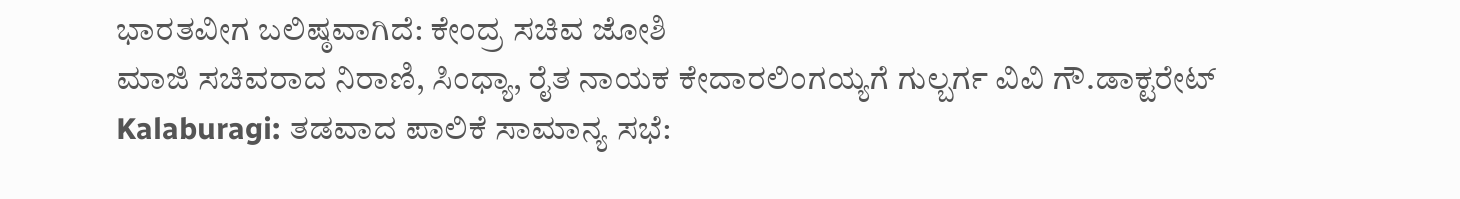ಭಾರತವೀಗ ಬಲಿಷ್ಠವಾಗಿದೆ: ಕೇಂದ್ರ ಸಚಿವ ಜೋಶಿ
ಮಾಜಿ ಸಚಿವರಾದ ನಿರಾಣಿ, ಸಿಂಧ್ಯಾ, ರೈತ ನಾಯಕ ಕೇದಾರಲಿಂಗಯ್ಯಗೆ ಗುಲ್ಬರ್ಗ ವಿವಿ ಗೌ.ಡಾಕ್ಟರೇಟ್
Kalaburagi: ತಡವಾದ ಪಾಲಿಕೆ ಸಾಮಾನ್ಯ ಸಭೆ: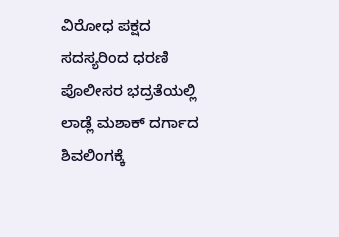ವಿರೋಧ ಪಕ್ಷದ ಸದಸ್ಯರಿಂದ ಧರಣಿ
ಪೊಲೀಸರ ಭದ್ರತೆಯಲ್ಲಿ ಲಾಡ್ಲೆ ಮಶಾಕ್ ದರ್ಗಾದ ಶಿವಲಿಂಗಕ್ಕೆ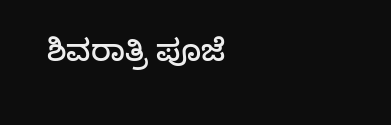ಶಿವರಾತ್ರಿ ಪೂಜೆ